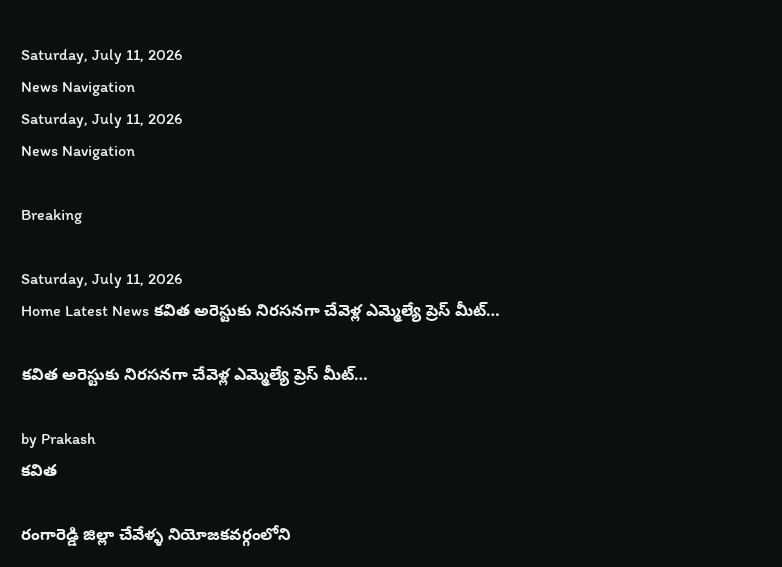Saturday, July 11, 2026
News Navigation
Saturday, July 11, 2026
News Navigation

Breaking

Saturday, July 11, 2026
Home Latest News కవిత అరెస్టుకు నిరసనగా చేవెళ్ల ఎమ్మెల్యే ప్రెస్ మీట్…

కవిత అరెస్టుకు నిరసనగా చేవెళ్ల ఎమ్మెల్యే ప్రెస్ మీట్…

by Prakash
కవిత

రంగారెడ్డి జిల్లా చేవేళ్ళ నియోజకవర్గంలోని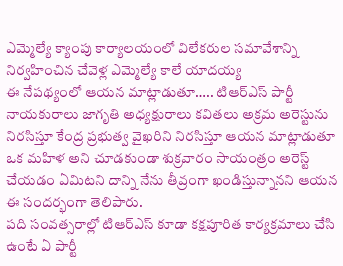ఎమ్మెల్యే క్యాంపు కార్యాలయంలో విలేకరుల సమావేశాన్ని నిర్వహించిన చేవెళ్ల ఎమ్మెల్యే కాలే యాదయ్య
ఈ నేపథ్యంలో ఆయన మాట్లాడుతూ….. టిఆర్ఎస్ పార్టీ నాయకురాలు జాగృతి అధ్యక్షురాలు కవితలు అక్రమ అరెస్టును నిరసిస్తూ కేంద్ర ప్రభుత్వ వైఖరిని నిరసిస్తూ ఆయన మాట్లాడుతూ ఒక మహిళ అని చూడకుండా శుక్రవారం సాయంత్రం అరెస్ట్ చేయడం ఏమిటని దాన్ని నేను తీవ్రంగా ఖండిస్తున్నానని ఆయన ఈ సందర్భంగా తెలిపారు.
పది సంవత్సరాల్లో టిఆర్ఎస్ కూడా కక్షపూరిత కార్యక్రమాలు చేసి ఉంటే ఏ పార్టీ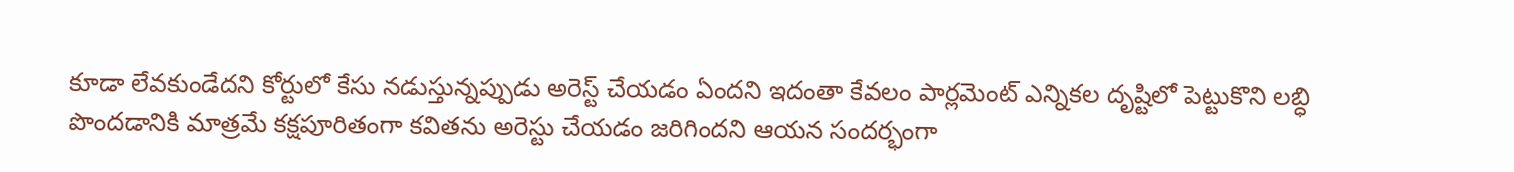కూడా లేవకుండేదని కోర్టులో కేసు నడుస్తున్నప్పుడు అరెస్ట్ చేయడం ఏందని ఇదంతా కేవలం పార్లమెంట్ ఎన్నికల దృష్టిలో పెట్టుకొని లబ్ధి పొందడానికి మాత్రమే కక్షపూరితంగా కవితను అరెస్టు చేయడం జరిగిందని ఆయన సందర్భంగా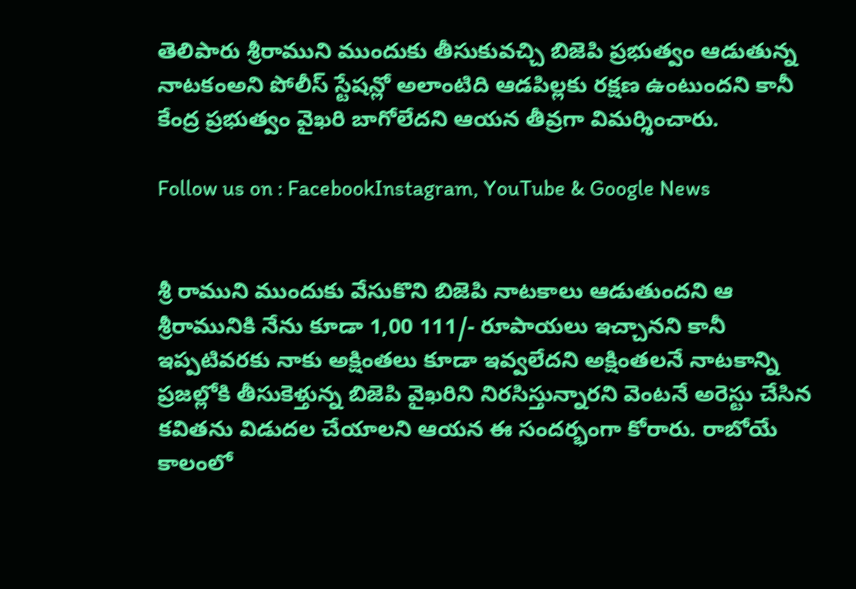తెలిపారు శ్రీరాముని ముందుకు తీసుకువచ్చి బిజెపి ప్రభుత్వం ఆడుతున్న నాటకంఅని పోలీస్ స్టేషన్లో అలాంటిది ఆడపిల్లకు రక్షణ ఉంటుందని కానీ కేంద్ర ప్రభుత్వం వైఖరి బాగోలేదని ఆయన తీవ్రగా విమర్శించారు.

Follow us on : FacebookInstagram, YouTube & Google News


శ్రీ రాముని ముందుకు వేసుకొని బిజెపి నాటకాలు ఆడుతుందని ఆ శ్రీరామునికి నేను కూడా 1,00 111/- రూపాయలు ఇచ్చానని కానీ ఇప్పటివరకు నాకు అక్షింతలు కూడా ఇవ్వలేదని అక్షింతలనే నాటకాన్ని ప్రజల్లోకి తీసుకెళ్తున్న బిజెపి వైఖరిని నిరసిస్తున్నారని వెంటనే అరెస్టు చేసిన కవితను విడుదల చేయాలని ఆయన ఈ సందర్భంగా కోరారు. రాబోయే కాలంలో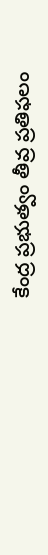కేంద్ర ప్రభుత్వం తీవ్ర ప్రతిఫలం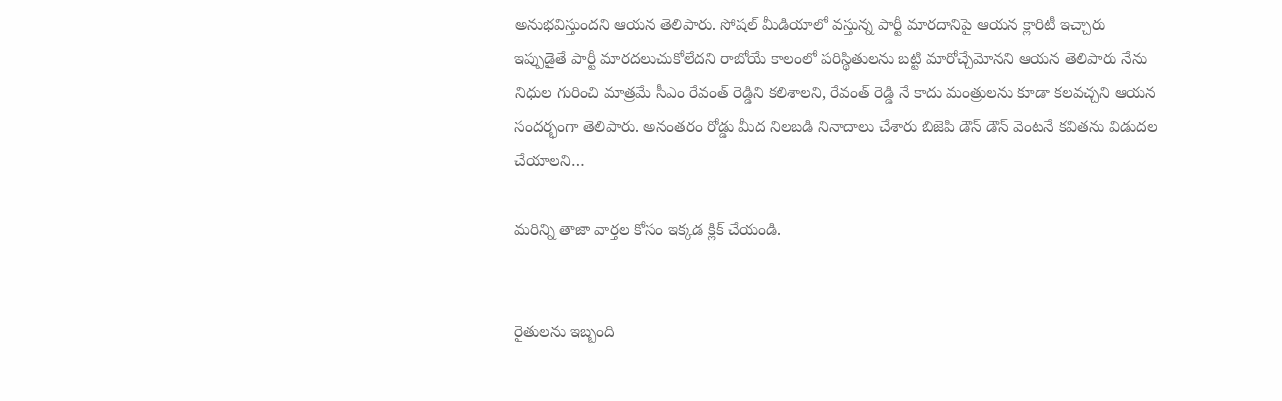అనుభవిస్తుందని ఆయన తెలిపారు. సోషల్ మీడియాలో వస్తున్న పార్టీ మారదానిపై ఆయన క్లారిటీ ఇచ్చారు ఇప్పుడైతే పార్టీ మారదలుచుకోలేదని రాబోయే కాలంలో పరిస్థితులను బట్టి మారోచ్చేమోనని ఆయన తెలిపారు నేను నిధుల గురించి మాత్రమే సీఎం రేవంత్ రెడ్డిని కలిశాలని, రేవంత్ రెడ్డి నే కాదు మంత్రులను కూడా కలవచ్చని ఆయన సందర్భంగా తెలిపారు. అనంతరం రోడ్డు మీద నిలబడి నినాదాలు చేశారు బిజెపి డౌన్ డౌన్ వెంటనే కవితను విడుదల చేయాలని…

మరిన్ని తాజా వార్తల కోసం ఇక్కడ క్లిక్ చేయండి.


రైతులను ఇబ్బంది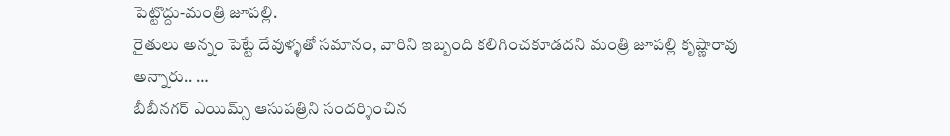పెట్టొద్దు-మంత్రి జూపల్లి.
రైతులు అన్నం పెట్టే దేవుళ్ళతో సమానం, వారిని ఇబ్బంది కలిగించకూడదని మంత్రి జూపల్లి కృష్ణారావు అన్నారు.. …
బీబీనగర్ ఎయిమ్స్ ఆసుపత్రిని సందర్శించిన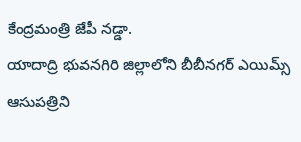కేంద్రమంత్రి జేపీ నడ్డా.
యాదాద్రి భువనగిరి జిల్లాలోని బీబీనగర్ ఎయిమ్స్ ఆసుపత్రిని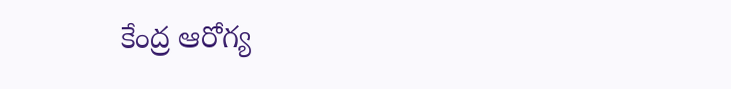కేంద్ర ఆరోగ్య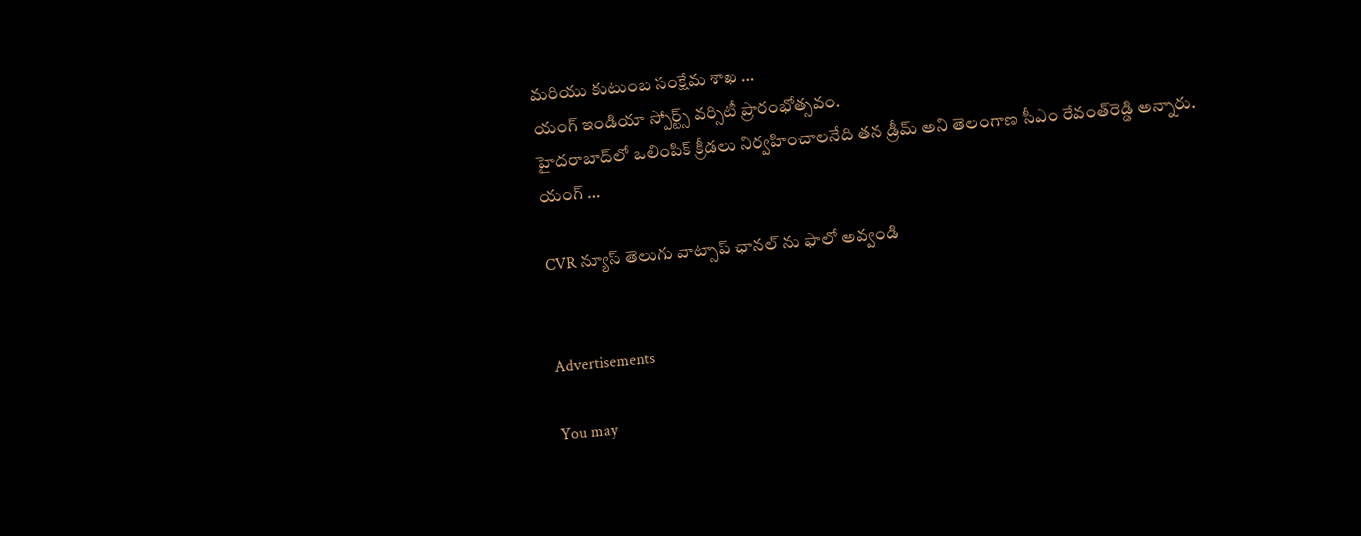మరియు కుటుంబ సంక్షేమ శాఖ …
యంగ్ ఇండియా స్పోర్ట్స్ వర్సిటీ ప్రారంభోత్సవం.
హైదరాబాద్‌లో ఒలింపిక్‌ క్రీడలు నిర్వహించాలనేది తన డ్రీమ్‌ అని తెలంగాణ సీఎం రేవంత్‌రెడ్డి అన్నారు. యంగ్‌ …

CVR న్యూస్ తెలుగు వాట్సాప్ ఛానల్ ను ఫాలో అవ్వండి


Advertisements

You may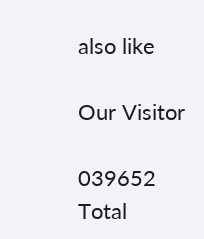also like

Our Visitor

039652
Total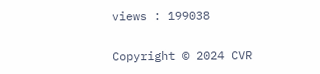views : 199038

Copyright © 2024 CVR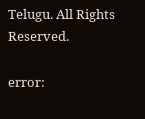Telugu. All Rights Reserved.

error: